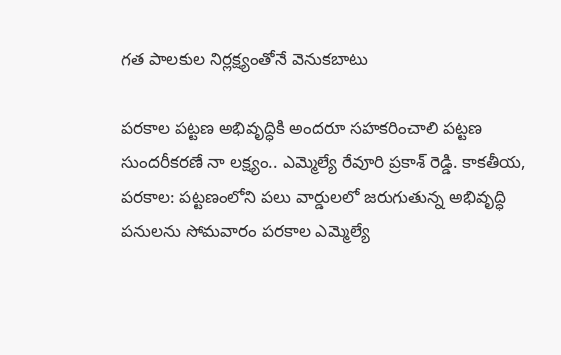గత పాలకుల నిర్లక్ష్యంతోనే వెనుకబాటు

పరకాల పట్టణ అభివృద్ధికి అందరూ సహకరించాలి పట్టణ సుందరీకరణే నా లక్ష్యం.. ఎమ్మెల్యే రేవూరి ప్రకాశ్ రెడ్డి. కాకతీయ, పరకాల: పట్టణంలోని పలు వార్డులలో జరుగుతున్న అభివృద్ధి పనులను సోమవారం పరకాల ఎమ్మెల్యే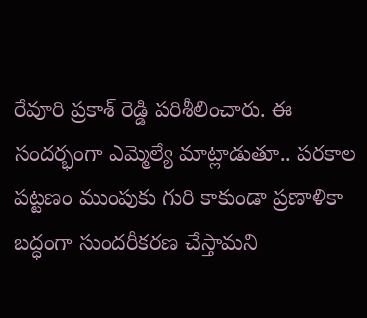రేవూరి ప్రకాశ్ రెడ్డి పరిశీలించారు. ఈ సందర్భంగా ఎమ్మెల్యే మాట్లాడుతూ.. పరకాల పట్టణం ముంపుకు గురి కాకుండా ప్రణాళికా బద్ధంగా సుందరీకరణ చేస్తామని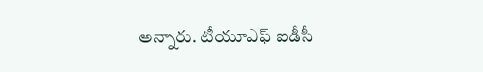అన్నారు. టీయూఎఫ్ ఐడీసీ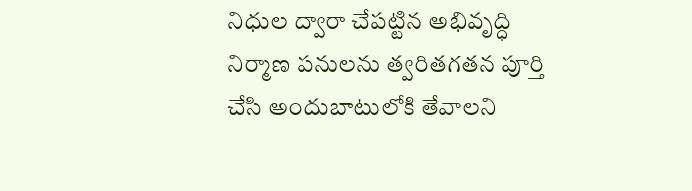నిధుల ద్వారా చేపట్టిన అభివృద్ధి నిర్మాణ పనులను త్వరితగతన పూర్తి చేసి అందుబాటులోకి తేవాలని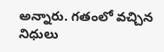అన్నారు. గతంలో వచ్చిన నిధులు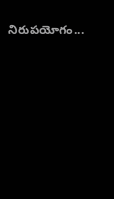నిరుపయోగం...